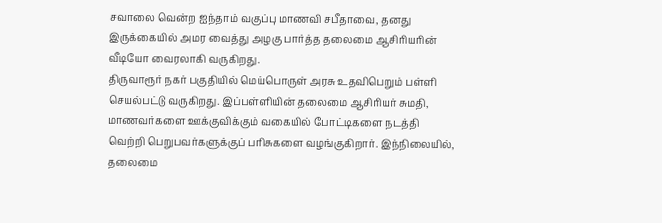சவாலை வென்ற ஐந்தாம் வகுப்பு மாணவி சபீதாவை, தனது இருக்கையில் அமர வைத்து அழகு பார்த்த தலைமை ஆசிரியரின் வீடியோ வைரலாகி வருகிறது.
திருவாரூர் நகர் பகுதியில் மெய்பொருள் அரசு உதவிபெறும் பள்ளி செயல்பட்டு வருகிறது. இப்பள்ளியின் தலைமை ஆசிரியர் சுமதி, மாணவர்களை ஊக்குவிக்கும் வகையில் போட்டிகளை நடத்தி வெற்றி பெறுபவர்களுக்குப் பரிசுகளை வழங்குகிறார். இந்நிலையில், தலைமை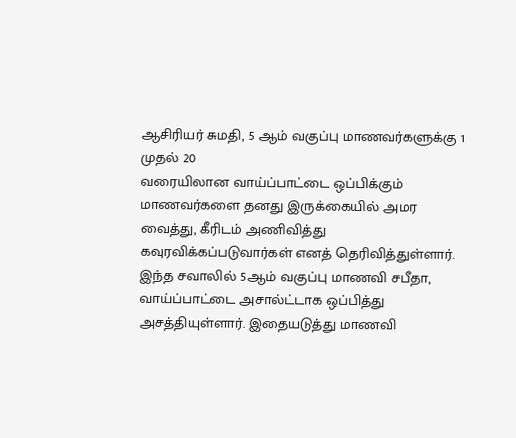ஆசிரியர் சுமதி, 5 ஆம் வகுப்பு மாணவர்களுக்கு 1 முதல் 20
வரையிலான வாய்ப்பாட்டை ஒப்பிக்கும் மாணவர்களை தனது இருக்கையில் அமர வைத்து, கீரிடம் அணிவித்து கவுரவிக்கப்படுவார்கள் எனத் தெரிவித்துள்ளார்.
இந்த சவாலில் 5ஆம் வகுப்பு மாணவி சபீதா, வாய்ப்பாட்டை அசால்ட்டாக ஒப்பித்து
அசத்தியுள்ளார். இதையடுத்து மாணவி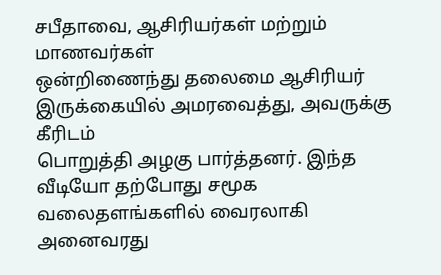சபீதாவை, ஆசிரியர்கள் மற்றும் மாணவர்கள்
ஒன்றிணைந்து தலைமை ஆசிரியர் இருக்கையில் அமரவைத்து, அவருக்கு கீரிடம்
பொறுத்தி அழகு பார்த்தனர். இந்த வீடியோ தற்போது சமூக வலைதளங்களில் வைரலாகி அனைவரது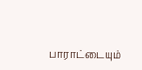பாராட்டையும்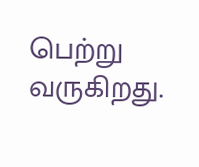பெற்று வருகிறது.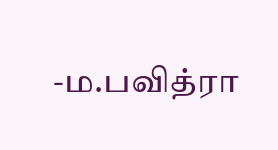-ம.பவித்ரா